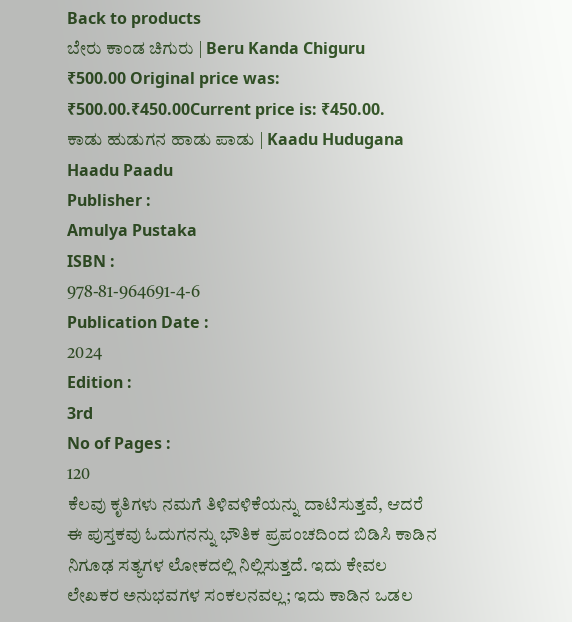Back to products
ಬೇರು ಕಾಂಡ ಚಿಗುರು | Beru Kanda Chiguru
₹500.00 Original price was: ₹500.00.₹450.00Current price is: ₹450.00.
ಕಾಡು ಹುಡುಗನ ಹಾಡು ಪಾಡು | Kaadu Hudugana Haadu Paadu
Publisher :
Amulya Pustaka
ISBN :
978-81-964691-4-6
Publication Date :
2024
Edition :
3rd
No of Pages :
120
ಕೆಲವು ಕೃತಿಗಳು ನಮಗೆ ತಿಳಿವಳಿಕೆಯನ್ನು ದಾಟಿಸುತ್ತವೆ, ಆದರೆ ಈ ಪುಸ್ತಕವು ಓದುಗನನ್ನು ಭೌತಿಕ ಪ್ರಪಂಚದಿಂದ ಬಿಡಿಸಿ ಕಾಡಿನ ನಿಗೂಢ ಸತ್ಯಗಳ ಲೋಕದಲ್ಲಿ ನಿಲ್ಲಿಸುತ್ತದೆ. ಇದು ಕೇವಲ ಲೇಖಕರ ಅನುಭವಗಳ ಸಂಕಲನವಲ್ಲ; ಇದು ಕಾಡಿನ ಒಡಲ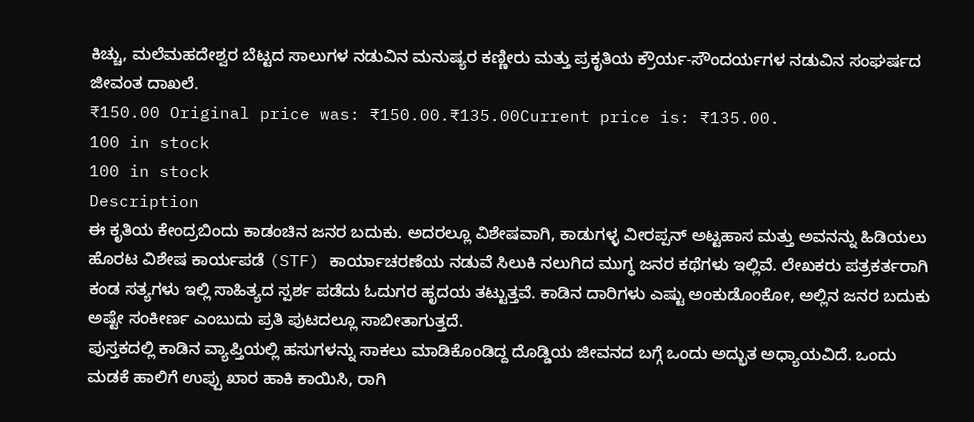ಕಿಚ್ಚು, ಮಲೆಮಹದೇಶ್ವರ ಬೆಟ್ಟದ ಸಾಲುಗಳ ನಡುವಿನ ಮನುಷ್ಯರ ಕಣ್ಣೀರು ಮತ್ತು ಪ್ರಕೃತಿಯ ಕ್ರೌರ್ಯ-ಸೌಂದರ್ಯಗಳ ನಡುವಿನ ಸಂಘರ್ಷದ ಜೀವಂತ ದಾಖಲೆ.
₹150.00 Original price was: ₹150.00.₹135.00Current price is: ₹135.00.
100 in stock
100 in stock
Description
ಈ ಕೃತಿಯ ಕೇಂದ್ರಬಿಂದು ಕಾಡಂಚಿನ ಜನರ ಬದುಕು. ಅದರಲ್ಲೂ ವಿಶೇಷವಾಗಿ, ಕಾಡುಗಳ್ಳ ವೀರಪ್ಪನ್ ಅಟ್ಟಹಾಸ ಮತ್ತು ಅವನನ್ನು ಹಿಡಿಯಲು ಹೊರಟ ವಿಶೇಷ ಕಾರ್ಯಪಡೆ (STF) ಕಾರ್ಯಾಚರಣೆಯ ನಡುವೆ ಸಿಲುಕಿ ನಲುಗಿದ ಮುಗ್ಧ ಜನರ ಕಥೆಗಳು ಇಲ್ಲಿವೆ. ಲೇಖಕರು ಪತ್ರಕರ್ತರಾಗಿ ಕಂಡ ಸತ್ಯಗಳು ಇಲ್ಲಿ ಸಾಹಿತ್ಯದ ಸ್ಪರ್ಶ ಪಡೆದು ಓದುಗರ ಹೃದಯ ತಟ್ಟುತ್ತವೆ. ಕಾಡಿನ ದಾರಿಗಳು ಎಷ್ಟು ಅಂಕುಡೊಂಕೋ, ಅಲ್ಲಿನ ಜನರ ಬದುಕು ಅಷ್ಟೇ ಸಂಕೀರ್ಣ ಎಂಬುದು ಪ್ರತಿ ಪುಟದಲ್ಲೂ ಸಾಬೀತಾಗುತ್ತದೆ.
ಪುಸ್ತಕದಲ್ಲಿ ಕಾಡಿನ ವ್ಯಾಪ್ತಿಯಲ್ಲಿ ಹಸುಗಳನ್ನು ಸಾಕಲು ಮಾಡಿಕೊಂಡಿದ್ದ ದೊಡ್ಡಿಯ ಜೀವನದ ಬಗ್ಗೆ ಒಂದು ಅದ್ಭುತ ಅಧ್ಯಾಯವಿದೆ. ಒಂದು ಮಡಕೆ ಹಾಲಿಗೆ ಉಪ್ಪು ಖಾರ ಹಾಕಿ ಕಾಯಿಸಿ, ರಾಗಿ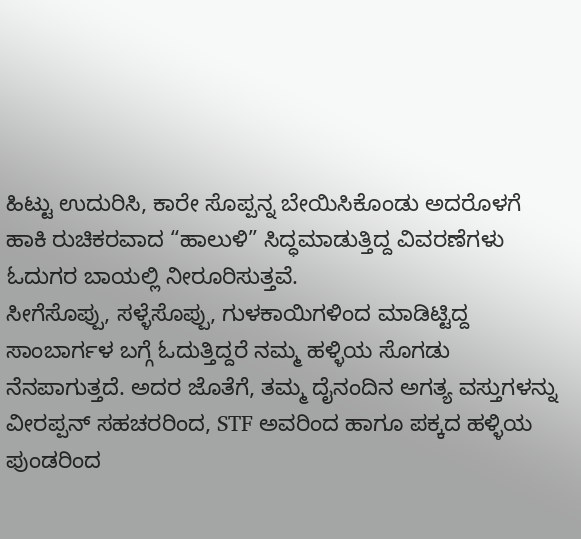ಹಿಟ್ಟು ಉದುರಿಸಿ, ಕಾರೇ ಸೊಪ್ಪನ್ನ ಬೇಯಿಸಿಕೊಂಡು ಅದರೊಳಗೆ ಹಾಕಿ ರುಚಿಕರವಾದ “ಹಾಲುಳಿ” ಸಿದ್ಧಮಾಡುತ್ತಿದ್ದ ವಿವರಣೆಗಳು ಓದುಗರ ಬಾಯಲ್ಲಿ ನೀರೂರಿಸುತ್ತವೆ.
ಸೀಗೆಸೊಪ್ಪು, ಸಳ್ಳೆಸೊಪ್ಪು, ಗುಳಕಾಯಿಗಳಿಂದ ಮಾಡಿಟ್ಟಿದ್ದ ಸಾಂಬಾರ್ಗಳ ಬಗ್ಗೆ ಓದುತ್ತಿದ್ದರೆ ನಮ್ಮ ಹಳ್ಳಿಯ ಸೊಗಡು ನೆನಪಾಗುತ್ತದೆ. ಅದರ ಜೊತೆಗೆ, ತಮ್ಮ ದೈನಂದಿನ ಅಗತ್ಯ ವಸ್ತುಗಳನ್ನು ವೀರಪ್ಪನ್ ಸಹಚರರಿಂದ, STF ಅವರಿಂದ ಹಾಗೂ ಪಕ್ಕದ ಹಳ್ಳಿಯ ಪುಂಡರಿಂದ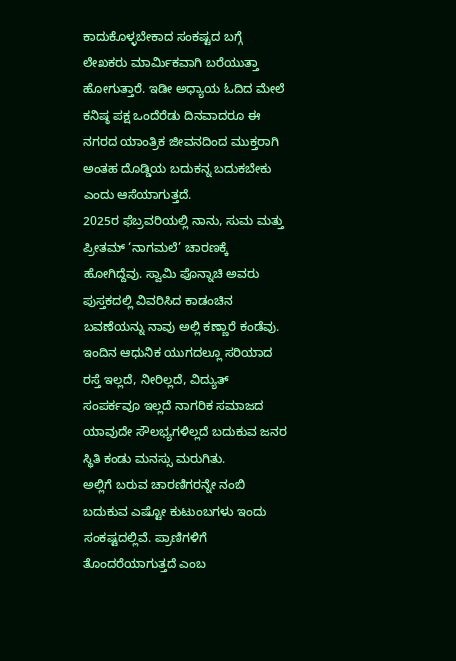ಕಾದುಕೊಳ್ಳಬೇಕಾದ ಸಂಕಷ್ಟದ ಬಗ್ಗೆ ಲೇಖಕರು ಮಾರ್ಮಿಕವಾಗಿ ಬರೆಯುತ್ತಾ ಹೋಗುತ್ತಾರೆ. ಇಡೀ ಅಧ್ಯಾಯ ಓದಿದ ಮೇಲೆ ಕನಿಷ್ಠ ಪಕ್ಷ ಒಂದೆರೆಡು ದಿನವಾದರೂ ಈ ನಗರದ ಯಾಂತ್ರಿಕ ಜೀವನದಿಂದ ಮುಕ್ತರಾಗಿ ಅಂತಹ ದೊಡ್ಡಿಯ ಬದುಕನ್ನ ಬದುಕಬೇಕು ಎಂದು ಆಸೆಯಾಗುತ್ತದೆ.
2025ರ ಫೆಬ್ರವರಿಯಲ್ಲಿ ನಾನು, ಸುಮ ಮತ್ತು ಪ್ರೀತಮ್ ‘ನಾಗಮಲೆ’ ಚಾರಣಕ್ಕೆ ಹೋಗಿದ್ದೆವು. ಸ್ವಾಮಿ ಪೊನ್ನಾಚಿ ಅವರು ಪುಸ್ತಕದಲ್ಲಿ ವಿವರಿಸಿದ ಕಾಡಂಚಿನ ಬವಣೆಯನ್ನು ನಾವು ಅಲ್ಲಿ ಕಣ್ಣಾರೆ ಕಂಡೆವು. ಇಂದಿನ ಆಧುನಿಕ ಯುಗದಲ್ಲೂ ಸರಿಯಾದ ರಸ್ತೆ ಇಲ್ಲದೆ, ನೀರಿಲ್ಲದೆ, ವಿದ್ಯುತ್ ಸಂಪರ್ಕವೂ ಇಲ್ಲದೆ ನಾಗರಿಕ ಸಮಾಜದ ಯಾವುದೇ ಸೌಲಭ್ಯಗಳಿಲ್ಲದೆ ಬದುಕುವ ಜನರ ಸ್ಥಿತಿ ಕಂಡು ಮನಸ್ಸು ಮರುಗಿತು.
ಅಲ್ಲಿಗೆ ಬರುವ ಚಾರಣಿಗರನ್ನೇ ನಂಬಿ ಬದುಕುವ ಎಷ್ಟೋ ಕುಟುಂಬಗಳು ಇಂದು ಸಂಕಷ್ಟದಲ್ಲಿವೆ. ಪ್ರಾಣಿಗಳಿಗೆ ತೊಂದರೆಯಾಗುತ್ತದೆ ಎಂಬ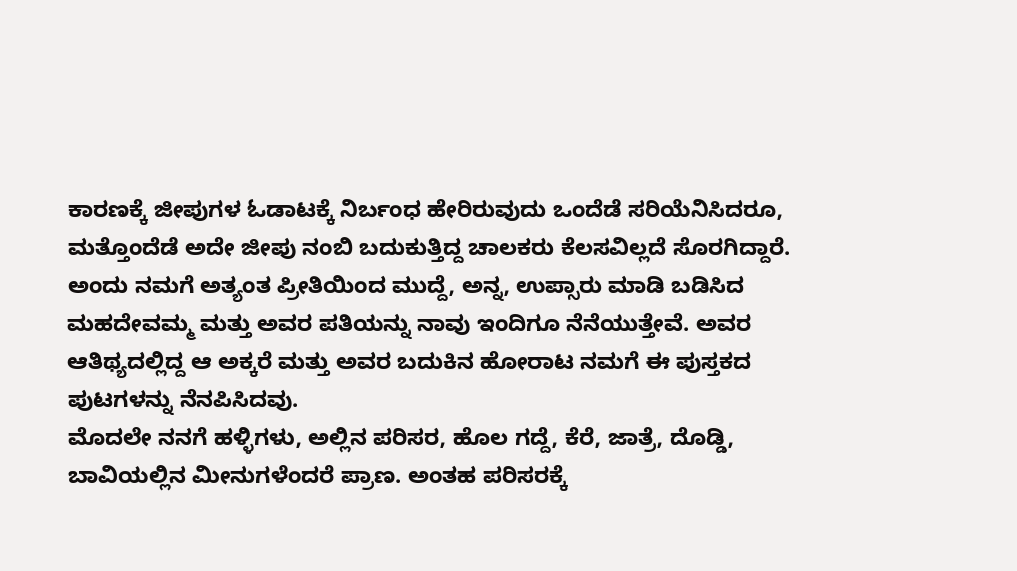ಕಾರಣಕ್ಕೆ ಜೀಪುಗಳ ಓಡಾಟಕ್ಕೆ ನಿರ್ಬಂಧ ಹೇರಿರುವುದು ಒಂದೆಡೆ ಸರಿಯೆನಿಸಿದರೂ, ಮತ್ತೊಂದೆಡೆ ಅದೇ ಜೀಪು ನಂಬಿ ಬದುಕುತ್ತಿದ್ದ ಚಾಲಕರು ಕೆಲಸವಿಲ್ಲದೆ ಸೊರಗಿದ್ದಾರೆ. ಅಂದು ನಮಗೆ ಅತ್ಯಂತ ಪ್ರೀತಿಯಿಂದ ಮುದ್ದೆ, ಅನ್ನ, ಉಪ್ಸಾರು ಮಾಡಿ ಬಡಿಸಿದ ಮಹದೇವಮ್ಮ ಮತ್ತು ಅವರ ಪತಿಯನ್ನು ನಾವು ಇಂದಿಗೂ ನೆನೆಯುತ್ತೇವೆ. ಅವರ ಆತಿಥ್ಯದಲ್ಲಿದ್ದ ಆ ಅಕ್ಕರೆ ಮತ್ತು ಅವರ ಬದುಕಿನ ಹೋರಾಟ ನಮಗೆ ಈ ಪುಸ್ತಕದ ಪುಟಗಳನ್ನು ನೆನಪಿಸಿದವು.
ಮೊದಲೇ ನನಗೆ ಹಳ್ಳಿಗಳು, ಅಲ್ಲಿನ ಪರಿಸರ, ಹೊಲ ಗದ್ದೆ, ಕೆರೆ, ಜಾತ್ರೆ, ದೊಡ್ಡಿ, ಬಾವಿಯಲ್ಲಿನ ಮೀನುಗಳೆಂದರೆ ಪ್ರಾಣ. ಅಂತಹ ಪರಿಸರಕ್ಕೆ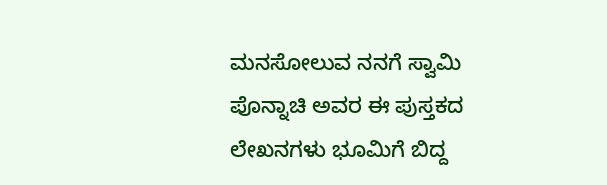ಮನಸೋಲುವ ನನಗೆ ಸ್ವಾಮಿ ಪೊನ್ನಾಚಿ ಅವರ ಈ ಪುಸ್ತಕದ ಲೇಖನಗಳು ಭೂಮಿಗೆ ಬಿದ್ದ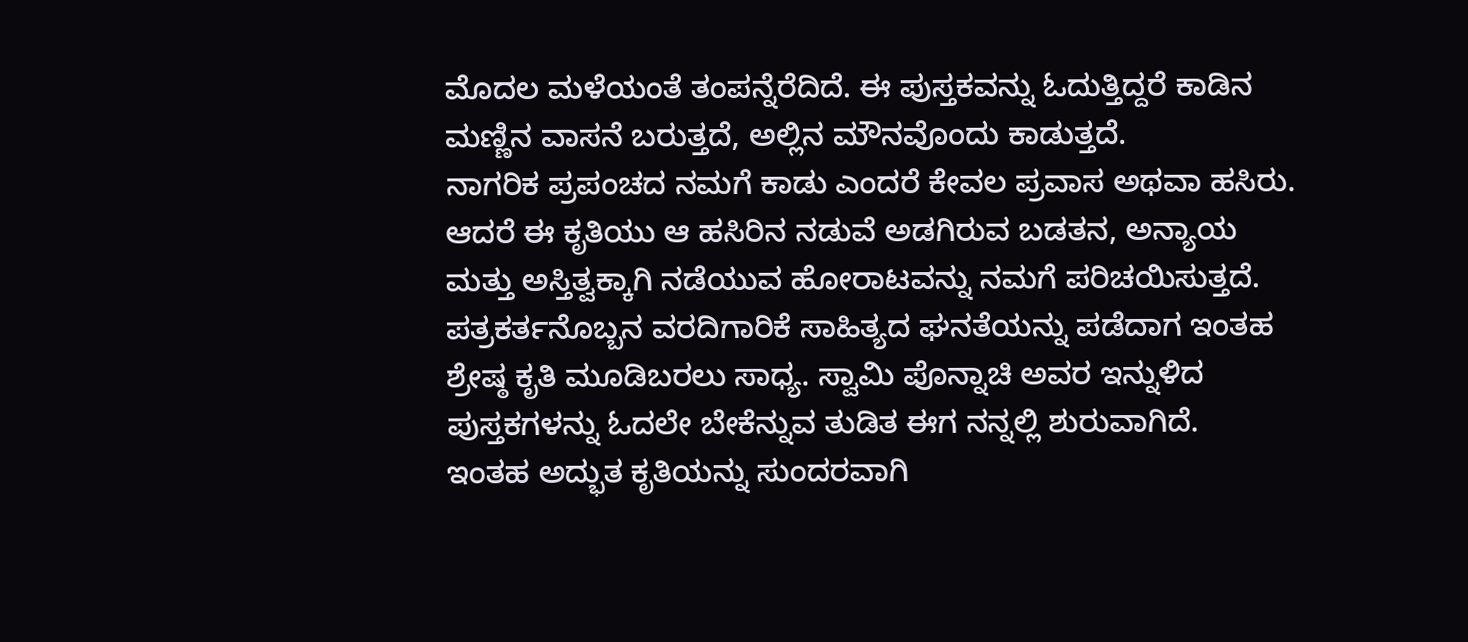ಮೊದಲ ಮಳೆಯಂತೆ ತಂಪನ್ನೆರೆದಿದೆ. ಈ ಪುಸ್ತಕವನ್ನು ಓದುತ್ತಿದ್ದರೆ ಕಾಡಿನ ಮಣ್ಣಿನ ವಾಸನೆ ಬರುತ್ತದೆ, ಅಲ್ಲಿನ ಮೌನವೊಂದು ಕಾಡುತ್ತದೆ.
ನಾಗರಿಕ ಪ್ರಪಂಚದ ನಮಗೆ ಕಾಡು ಎಂದರೆ ಕೇವಲ ಪ್ರವಾಸ ಅಥವಾ ಹಸಿರು. ಆದರೆ ಈ ಕೃತಿಯು ಆ ಹಸಿರಿನ ನಡುವೆ ಅಡಗಿರುವ ಬಡತನ, ಅನ್ಯಾಯ ಮತ್ತು ಅಸ್ತಿತ್ವಕ್ಕಾಗಿ ನಡೆಯುವ ಹೋರಾಟವನ್ನು ನಮಗೆ ಪರಿಚಯಿಸುತ್ತದೆ. ಪತ್ರಕರ್ತನೊಬ್ಬನ ವರದಿಗಾರಿಕೆ ಸಾಹಿತ್ಯದ ಘನತೆಯನ್ನು ಪಡೆದಾಗ ಇಂತಹ ಶ್ರೇಷ್ಠ ಕೃತಿ ಮೂಡಿಬರಲು ಸಾಧ್ಯ. ಸ್ವಾಮಿ ಪೊನ್ನಾಚಿ ಅವರ ಇನ್ನುಳಿದ ಪುಸ್ತಕಗಳನ್ನು ಓದಲೇ ಬೇಕೆನ್ನುವ ತುಡಿತ ಈಗ ನನ್ನಲ್ಲಿ ಶುರುವಾಗಿದೆ.
ಇಂತಹ ಅದ್ಭುತ ಕೃತಿಯನ್ನು ಸುಂದರವಾಗಿ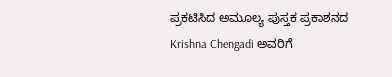ಪ್ರಕಟಿಸಿದ ಅಮೂಲ್ಯ ಪುಸ್ತಕ ಪ್ರಕಾಶನದ Krishna Chengadi ಅವರಿಗೆ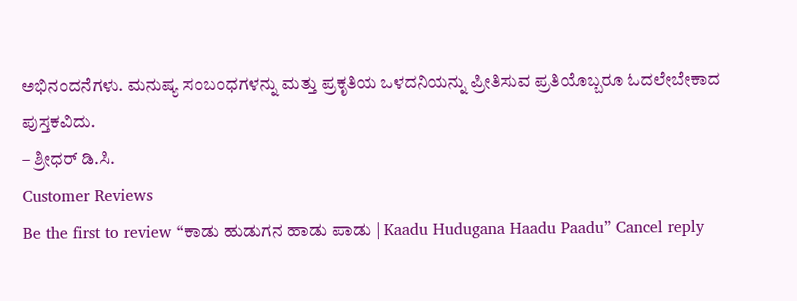ಅಭಿನಂದನೆಗಳು. ಮನುಷ್ಯ ಸಂಬಂಧಗಳನ್ನು ಮತ್ತು ಪ್ರಕೃತಿಯ ಒಳದನಿಯನ್ನು ಪ್ರೀತಿಸುವ ಪ್ರತಿಯೊಬ್ಬರೂ ಓದಲೇಬೇಕಾದ ಪುಸ್ತಕವಿದು.
– ಶ್ರೀಧರ್ ಡಿ.ಸಿ.
Customer Reviews
Be the first to review “ಕಾಡು ಹುಡುಗನ ಹಾಡು ಪಾಡು | Kaadu Hudugana Haadu Paadu” Cancel reply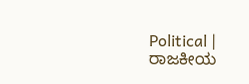Political | ರಾಜಕೀಯ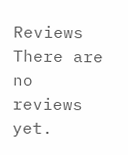Reviews
There are no reviews yet.